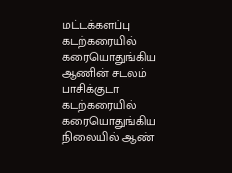மட்டக்களப்பு கடற்கரையில் கரையொதுங்கிய ஆணின் சடலம் பாசிக்குடா கடற்கரையில் கரையொதுங்கிய நிலையில் ஆண்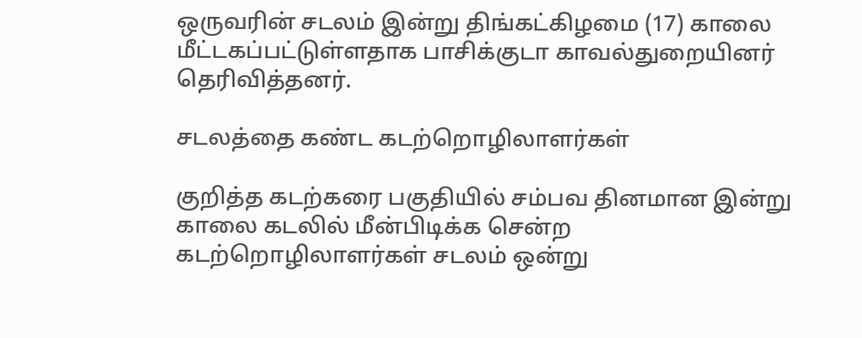ஒருவரின் சடலம் இன்று திங்கட்கிழமை (17) காலை மீட்டகப்பட்டுள்ளதாக பாசிக்குடா காவல்துறையினர் தெரிவித்தனர்.

சடலத்தை கண்ட கடற்றொழிலாளர்கள்

குறித்த கடற்கரை பகுதியில் சம்பவ தினமான இன்று காலை கடலில் மீன்பிடிக்க சென்ற கடற்றொழிலாளர்கள் சடலம் ஒன்று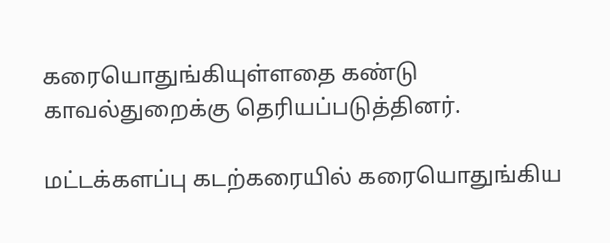கரையொதுங்கியுள்ளதை கண்டு காவல்துறைக்கு தெரியப்படுத்தினர்.

மட்டக்களப்பு கடற்கரையில் கரையொதுங்கிய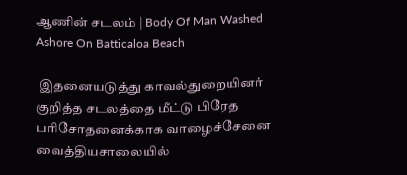ஆணின் சடலம் | Body Of Man Washed Ashore On Batticaloa Beach

 இதனையடுத்து காவல்துறையினர் குறித்த சடலத்தை மீட்டு பிரேத பரிசோதனைக்காக வாழைச்சேனை வைத்தியசாலையில்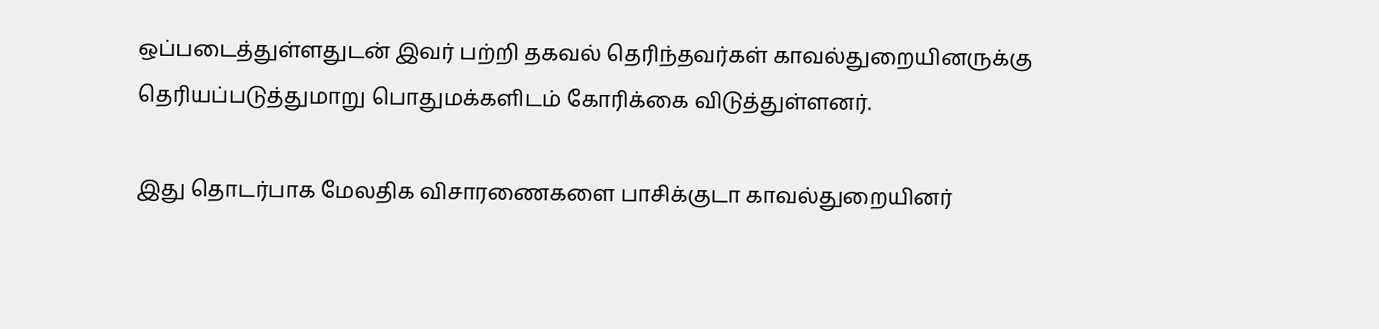ஒப்படைத்துள்ளதுடன் இவர் பற்றி தகவல் தெரிந்தவர்கள் காவல்துறையினருக்கு தெரியப்படுத்துமாறு பொதுமக்களிடம் கோரிக்கை விடுத்துள்ளனர்.

இது தொடர்பாக மேலதிக விசாரணைகளை பாசிக்குடா காவல்துறையினர்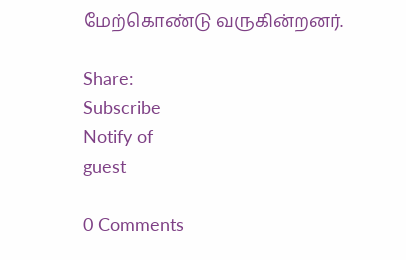மேற்கொண்டு வருகின்றனர்.

Share:
Subscribe
Notify of
guest

0 Comments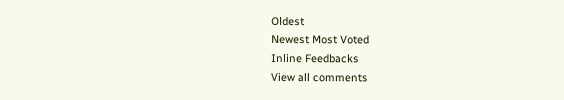Oldest
Newest Most Voted
Inline Feedbacks
View all comments